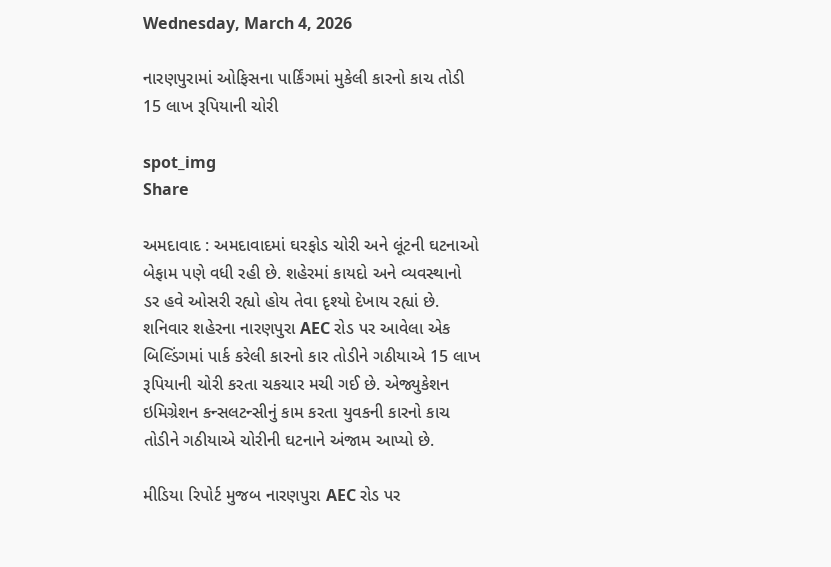Wednesday, March 4, 2026

નારણપુરામાં ઓફિસના પાર્કિંગમાં મુકેલી કારનો કાચ તોડી 15 લાખ રૂપિયાની ચોરી

spot_img
Share

અમદાવાદ : અમદાવાદમાં ઘરફોડ ચોરી અને લૂંટની ઘટનાઓ બેફામ પણે વધી રહી છે. શહેરમાં કાયદો અને વ્યવસ્થાનો ડર હવે ઓસરી રહ્યો હોય તેવા દૃશ્યો દેખાય રહ્યાં છે. શનિવાર શહેરના નારણપુરા AEC રોડ પર આવેલા એક બિલ્ડિંગમાં પાર્ક કરેલી કારનો કાર તોડીને ગઠીયાએ 15 લાખ રૂપિયાની ચોરી કરતા ચકચાર મચી ગઈ છે. એજ્યુકેશન ઇમિગ્રેશન કન્સલટન્સીનું કામ કરતા યુવકની કારનો કાચ તોડીને ગઠીયાએ ચોરીની ઘટનાને અંજામ આપ્યો છે.

મીડિયા રિપોર્ટ મુજબ નારણપુરા AEC રોડ પર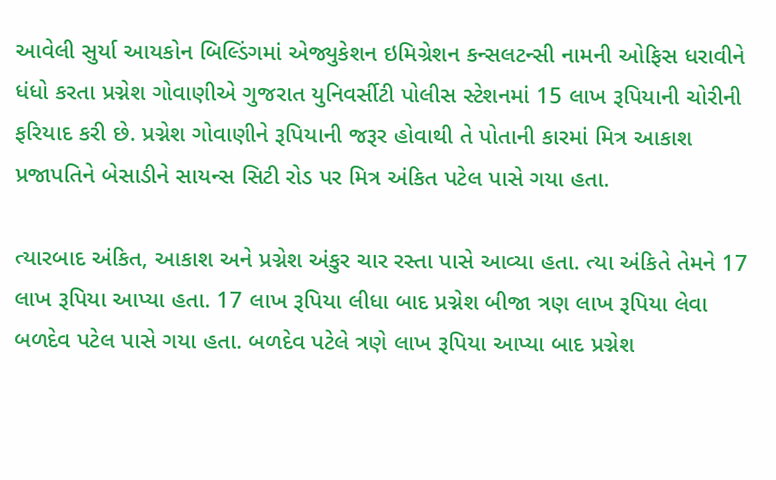આવેલી સુર્યા આયકોન બિલ્ડિંગમાં એજ્યુકેશન ઇમિગ્રેશન કન્સલટન્સી નામની ઓફિસ ધરાવીને ધંધો કરતા પ્રગ્નેશ ગોવાણીએ ગુજરાત યુનિવર્સીટી પોલીસ સ્ટેશનમાં 15 લાખ રૂપિયાની ચોરીની ફરિયાદ કરી છે. પ્રગ્નેશ ગોવાણીને રૂપિયાની જરૂર હોવાથી તે પોતાની કારમાં મિત્ર આકાશ પ્રજાપતિને બેસાડીને સાયન્સ સિટી રોડ પર મિત્ર અંકિત પટેલ પાસે ગયા હતા.

ત્યારબાદ અંકિત, આકાશ અને પ્રગ્નેશ અંકુર ચાર રસ્તા પાસે આવ્યા હતા. ત્યા અંકિતે તેમને 17 લાખ રૂપિયા આપ્યા હતા. 17 લાખ રૂપિયા લીધા બાદ પ્રગ્નેશ બીજા ત્રણ લાખ રૂપિયા લેવા બળદેવ પટેલ પાસે ગયા હતા. બળદેવ પટેલે ત્રણે લાખ રૂપિયા આપ્યા બાદ પ્રગ્નેશ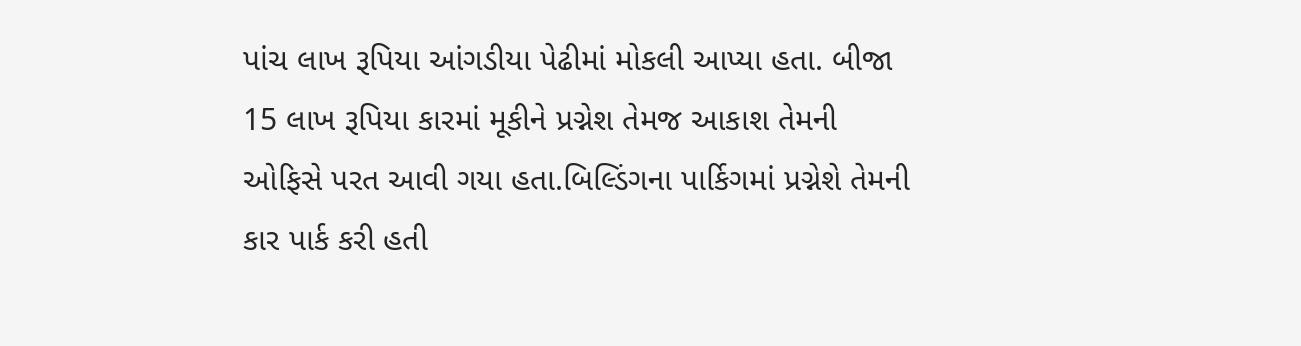પાંચ લાખ રૂપિયા આંગડીયા પેઢીમાં મોકલી આપ્યા હતા. બીજા 15 લાખ રૂપિયા કારમાં મૂકીને પ્રગ્નેશ તેમજ આકાશ તેમની ઓફિસે પરત આવી ગયા હતા.બિલ્ડિંગના પાર્કિગમાં પ્રગ્નેશે તેમની કાર પાર્ક કરી હતી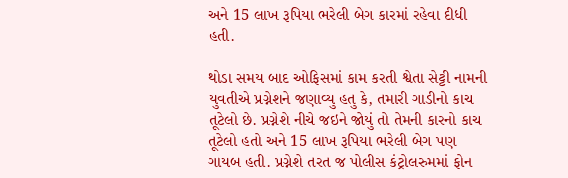અને 15 લાખ રૂપિયા ભરેલી બેગ કારમાં રહેવા દીધી હતી.

થોડા સમય બાદ ઓફિસમાં કામ કરતી શ્વેતા સેટ્ટી નામની યુવતીએ પ્રગ્નેશને જણાવ્યુ હતુ કે, તમારી ગાડીનો કાચ તૂટેલો છે. પ્રગ્નેશે નીચે જઇને જોયું તો તેમની કારનો કાચ તૂટેલો હતો અને 15 લાખ રૂપિયા ભરેલી બેગ પણ ગાયબ હતી. પ્રગ્નેશે તરત જ પોલીસ કંટ્રોલરુમમાં ફોન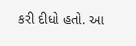કરી દીધો હતો. આ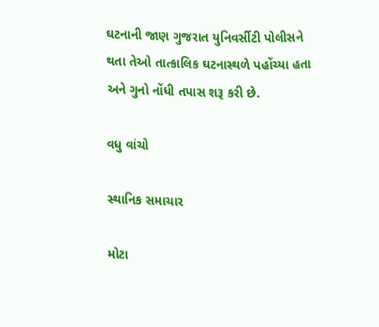ઘટનાની જાણ ગુજરાત યુનિવર્સીટી પોલીસને થતા તેઓ તાત્કાલિક ઘટનાસ્થળે પહોંચ્યા હતા અને ગુનો નોંધી તપાસ શરૂ કરી છે.

વધુ વાંચો

સ્થાનિક સમાચાર

મોટા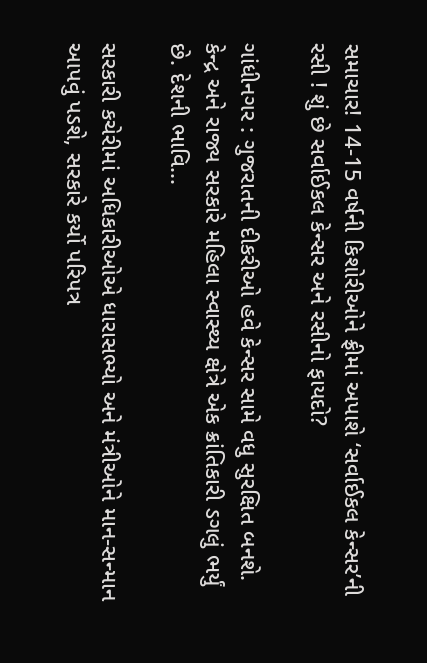સમાચાર! 14-15 વર્ષની કિશોરીઓને ફ્રીમાં અપાશે ‘સર્વાઈકલ કેન્સર’ની રસી ! શું છે સર્વાઈકલ કેન્સર અને રસીનો ફાયદો?

ગાંધીનગર : ગુજરાતની દીકરીઓ હવે કેન્સર સામે વધુ સુરક્ષિત બનશે. કેન્દ્ર અને રાજ્ય સરકારે મહિલા સ્વાસ્થ્ય ક્ષેત્રે એક ક્રાંતિકારી ડગલું ભર્યું છે. દેશની ભાવિ...

સરકારી કચેરીમાં અધિકારીઓએ ધારાસભ્યો અને મંત્રીઓને માન-સન્માન આપવું પડશે, સરકારે કર્યો પરિપત્ર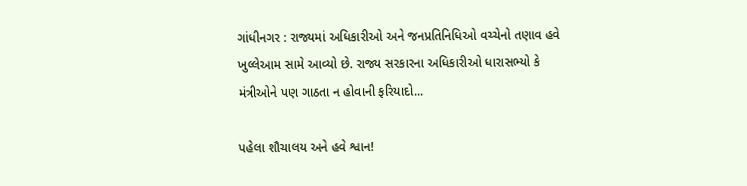ગાંધીનગર : રાજ્યમાં અધિકારીઓ અને જનપ્રતિનિધિઓ વચ્ચેનો તણાવ હવે ખુલ્લેઆમ સામે આવ્યો છે. રાજ્ય સરકારના અધિકારીઓ ધારાસભ્યો કે મંત્રીઓને પણ ગાઠતા ન હોવાની ફરિયાદો...

પહેલા શૌચાલય અને હવે શ્વાન!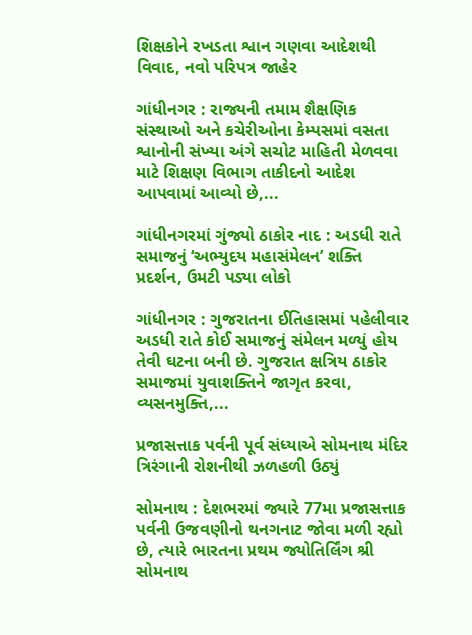શિક્ષકોને રખડતા શ્વાન ગણવા આદેશથી વિવાદ, નવો પરિપત્ર જાહેર

ગાંધીનગર : રાજ્યની તમામ શૈક્ષણિક સંસ્થાઓ અને કચેરીઓના કેમ્પસમાં વસતા શ્વાનોની સંખ્યા અંગે સચોટ માહિતી મેળવવા માટે શિક્ષણ વિભાગ તાકીદનો આદેશ આપવામાં આવ્યો છે,...

ગાંધીનગરમાં ગુંજ્યો ઠાકોર નાદ : અડધી રાતે સમાજનું ‘અભ્યુદય મહાસંમેલન’ શક્તિ પ્રદર્શન, ઉમટી પડ્યા લોકો

ગાંધીનગર : ગુજરાતના ઈતિહાસમાં પહેલીવાર અડધી રાતે કોઈ સમાજનું સંમેલન મળ્યું હોય તેવી ઘટના બની છે. ગુજરાત ક્ષત્રિય ઠાકોર સમાજમાં યુવાશક્તિને જાગૃત કરવા, વ્યસનમુક્તિ,...

પ્રજાસત્તાક પર્વની પૂર્વ સંધ્યાએ સોમનાથ મંદિર ત્રિરંગાની રોશનીથી ઝળહળી ઉઠ્યું

સોમનાથ : દેશભરમાં જ્યારે 77મા પ્રજાસત્તાક પર્વની ઉજવણીનો થનગનાટ જોવા મળી રહ્યો છે, ત્યારે ભારતના પ્રથમ જ્યોતિર્લિંગ શ્રી સોમનાથ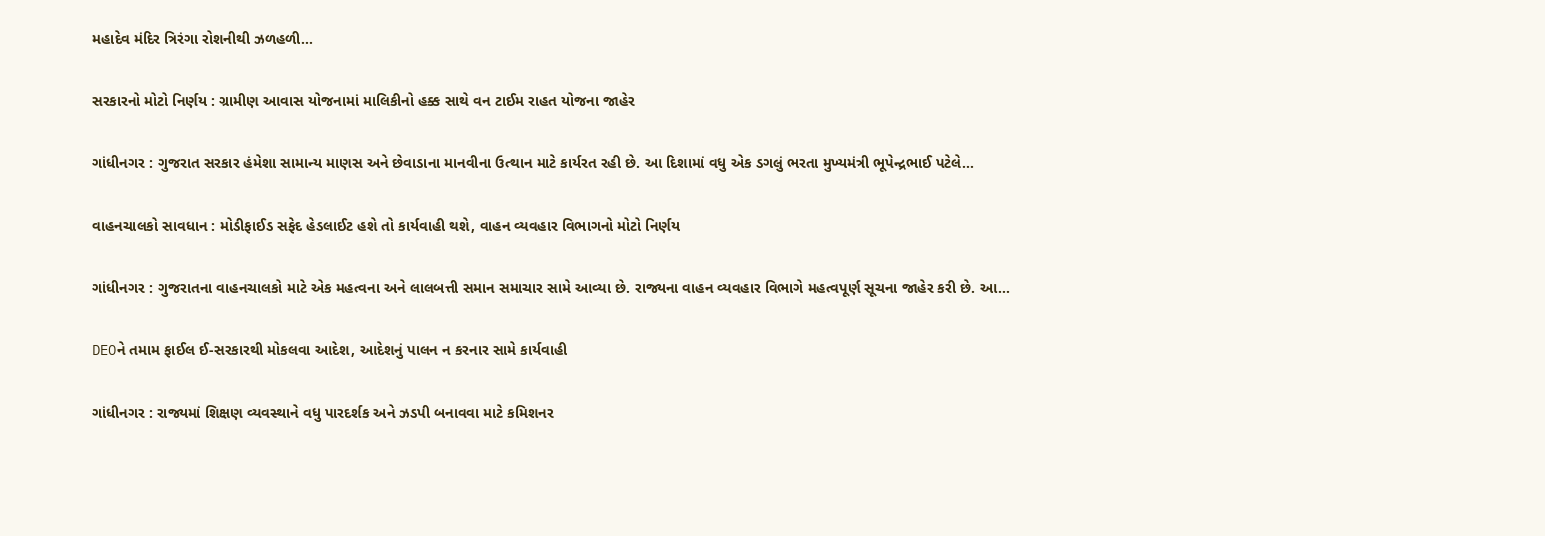મહાદેવ મંદિર ત્રિરંગા રોશનીથી ઝળહળી...

સરકારનો મોટો નિર્ણય : ગ્રામીણ આવાસ યોજનામાં માલિકીનો હક્ક સાથે વન ટાઈમ રાહત યોજના જાહેર

ગાંધીનગર : ગુજરાત સરકાર હંમેશા સામાન્ય માણસ અને છેવાડાના માનવીના ઉત્થાન માટે કાર્યરત રહી છે. આ દિશામાં વધુ એક ડગલું ભરતા મુખ્યમંત્રી ભૂપેન્દ્રભાઈ પટેલે...

વાહનચાલકો સાવધાન : મોડીફાઈડ સફેદ હેડલાઈટ હશે તો કાર્યવાહી થશે, વાહન વ્યવહાર વિભાગનો મોટો નિર્ણય

ગાંધીનગર : ગુજરાતના વાહનચાલકો માટે એક મહત્વના અને લાલબત્તી સમાન સમાચાર સામે આવ્યા છે. રાજ્યના વાહન વ્યવહાર વિભાગે મહત્વપૂર્ણ સૂચના જાહેર કરી છે. આ...

DEOને તમામ ફાઈલ ઈ-સરકારથી મોકલવા આદેશ, આદેશનું પાલન ન કરનાર સામે કાર્યવાહી

ગાંધીનગર : રાજ્યમાં શિક્ષણ વ્યવસ્થાને વધુ પારદર્શક અને ઝડપી બનાવવા માટે કમિશનર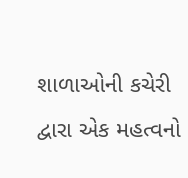શાળાઓની કચેરી દ્વારા એક મહત્વનો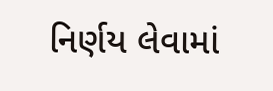નિર્ણય લેવામાં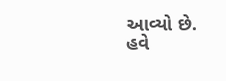આવ્યો છે. હવે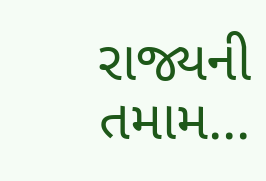રાજ્યની તમામ...